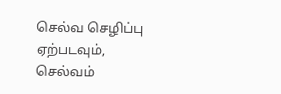செல்வ செழிப்பு ஏற்படவும், செல்வம்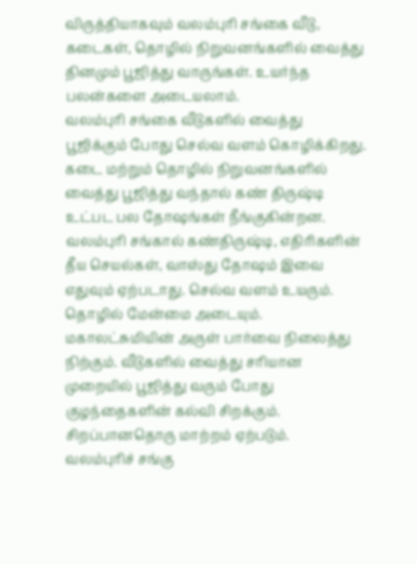விருத்தியாகவும் வலம்புரி சங்கை வீடு, கடைகள், தொழில் நிறுவனங்களில் வைத்து தினமும் பூஜித்து வாருங்கள். உயர்ந்த பலன்களை அடையலாம்.
வலம்புரி சங்கை வீடுகளில் வைத்து பூஜிக்கும் போது செல்வ வளம் கொழிக்கிறது. கடை மற்றும் தொழில் நிறுவனங்களில் வைத்து பூஜித்து வந்தால் கண் திருஷ்டி உட்பட பல தோஷங்கள் நீங்குகின்றன.
வலம்புரி சங்கால் கண்திருஷ்டி, எதிரிகளின் தீய செயல்கள், வாஸ்து தோஷம் இவை எதுவும் ஏற்படாது. செல்வ வளம் உயரும். தொழில் மேன்மை அடையும். மகாலட்சுமியின் அருள் பார்வை நிலைத்து நிற்கும். வீடுகளில் வைத்து சரியான முறையில் பூஜித்து வரும் போது குழந்தைகளின் கல்வி சிறக்கும். சிறப்பானதொரு மாற்றம் ஏற்படும்.
வலம்புரிச் சங்கு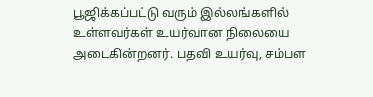பூஜிக்கப்பட்டு வரும் இல்லங்களில் உள்ளவர்கள் உயர்வான நிலையை அடைகின்றனர். பதவி உயர்வு, சம்பள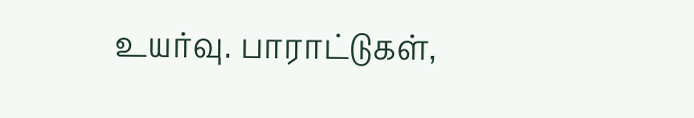உயர்வு. பாராட்டுகள்,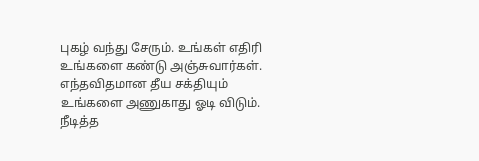புகழ் வந்து சேரும். உங்கள் எதிரி உங்களை கண்டு அஞ்சுவார்கள். எந்தவிதமான தீய சக்தியும் உங்களை அணுகாது ஓடி விடும்.
நீடித்த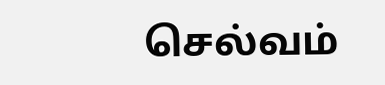செல்வம்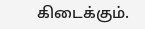கிடைக்கும்.